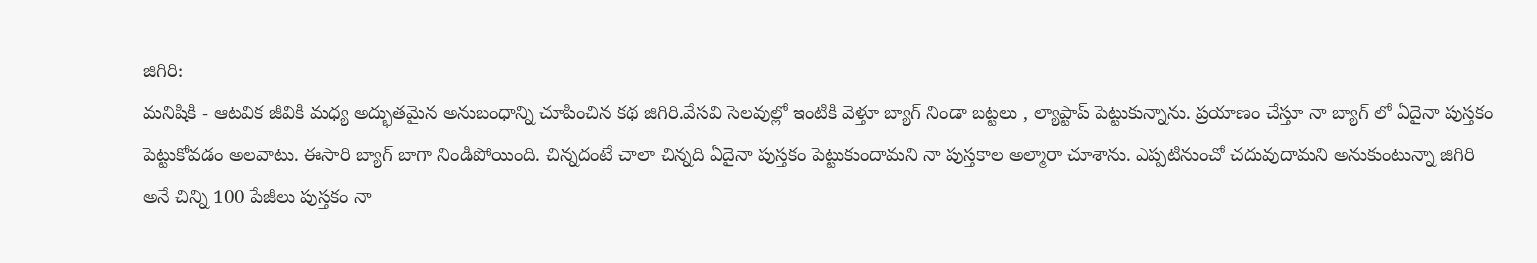జిగిరి:
మనిషికి - ఆటవిక జీవికి మధ్య అద్భుతమైన అనుబంధాన్ని చూపించిన కథ జిగిరి.వేసవి సెలవుల్లో ఇంటికి వెళ్తూ బ్యాగ్ నిండా బట్టలు , ల్యాప్టాప్ పెట్టుకున్నాను. ప్రయాణం చేస్తూ నా బ్యాగ్ లో ఏదైనా పుస్తకం పెట్టుకోవడం అలవాటు. ఈసారి బ్యాగ్ బాగా నిండిపోయింది. చిన్నదంటే చాలా చిన్నది ఏదైనా పుస్తకం పెట్టుకుందామని నా పుస్తకాల అల్మారా చూశాను. ఎప్పటినుంచో చదువుదామని అనుకుంటున్నా జిగిరి అనే చిన్ని 100 పేజీలు పుస్తకం నా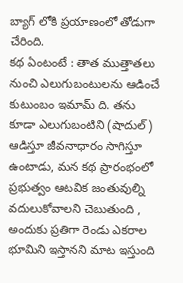బ్యాగ్ లోకి ప్రయాణంలో తోడుగా చేరింది.
కథ ఏంటంటే : తాత ముత్తాతలు నుంచి ఎలుగుబంటులను ఆడించే కుటుంబం ఇమామ్ ది. తను కూడా ఎలుగుబంటిని (షాదుల్) ఆడిస్తూ జీవనాధారం సాగిస్తూ ఉంటాడు, మన కథ ప్రారంభంలో ప్రభుత్వం ఆటవిక జంతువుల్ని వదులుకోవాలని చెబుతుంది , అందుకు ప్రతిగా రెండు ఎకరాల భూమిని ఇస్తానని మాట ఇస్తుంది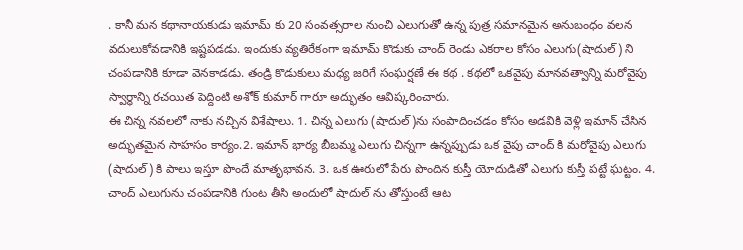. కానీ మన కథానాయకుడు ఇమామ్ కు 20 సంవత్సరాల నుంచి ఎలుగుతో ఉన్న పుత్ర సమానమైన అనుబంధం వలన వదులుకోవడానికి ఇష్టపడడు. ఇందుకు వ్యతిరేకంగా ఇమామ్ కొడుకు చాంద్ రెండు ఎకరాల కోసం ఎలుగు(షాదుల్) ని చంపడానికి కూడా వెనకాడడు. తండ్రి కొడుకులు మధ్య జరిగే సంఘర్షణే ఈ కథ . కథలో ఒకవైపు మానవత్వాన్ని మరోవైపు స్వార్ధాన్ని రచయిత పెద్దింటి అశోక్ కుమార్ గారూ అద్భుతం ఆవిష్కరించారు.
ఈ చిన్న నవలలో నాకు నచ్చిన విశేషాలు. 1. చిన్న ఎలుగు (షాదుల్)ను సంపాదించడం కోసం అడవికి వెళ్లి ఇమాన్ చేసిన అద్భుతమైన సాహసం కార్యం.2. ఇమాన్ భార్య బీబమ్మ ఎలుగు చిన్నగా ఉన్నప్పుడు ఒక వైపు చాంద్ కి మరోవైపు ఎలుగు (షాదుల్) కి పాలు ఇస్తూ పొందే మాతృభావన. 3. ఒక ఊరులో పేరు పొందిన కుస్తీ యోదుడితో ఎలుగు కుస్తీ పట్టే ఘట్టం. 4. చాంద్ ఎలుగును చంపడానికి గుంట తీసి అందులో షాదుల్ ను తోస్తుంటే ఆట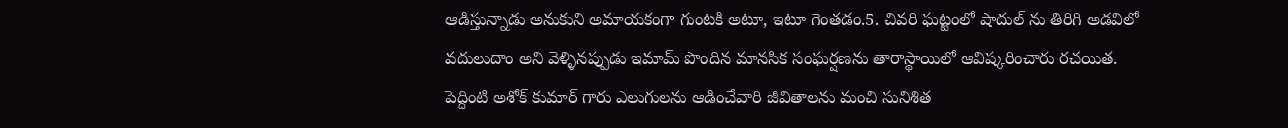ఆడిస్తున్నాడు అనుకుని అమాయకంగా గుంటకి అటూ, ఇటూ గెంతడం.5. చివరి ఘట్టంలో షాదుల్ ను తిరిగి అడవిలో వదులుదాం అని వెళ్ళినప్పుడు ఇమామ్ పొందిన మానసిక సంఘర్షణను తారాస్థాయిలో ఆవిష్కరించారు రచయిత.
పెద్దింటి అశోక్ కుమార్ గారు ఎలుగులను ఆడించేవారి జీవితాలను మంచి సునిశిత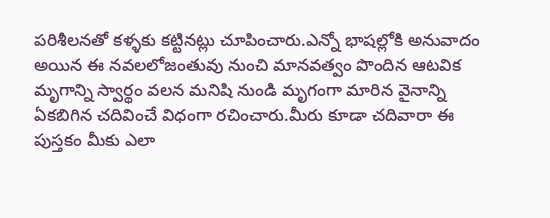పరిశీలనతో కళ్ళకు కట్టినట్లు చూపించారు.ఎన్నో భాషల్లోకి అనువాదం అయిన ఈ నవలలోజంతువు నుంచి మానవత్వం పొందిన ఆటవిక మృగాన్ని స్వార్థం వలన మనిషి నుండి మృగంగా మారిన వైనాన్ని ఏకబిగిన చదివించే విధంగా రచించారు.మీరు కూడా చదివారా ఈ పుస్తకం మీకు ఎలా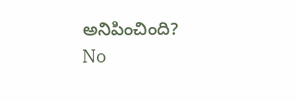అనిపించింది?
No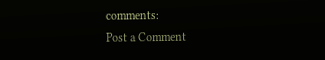comments:
Post a Comment